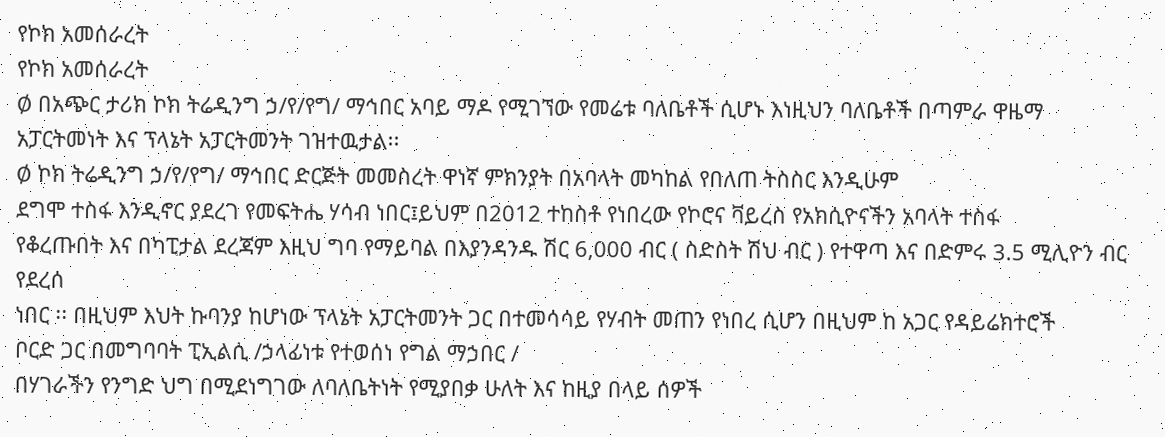የኮክ አመሰራረት
የኮክ አመሰራረት
Ø በአጭር ታሪክ ኮክ ትሬዲንግ ኃ/የ/የግ/ ማኅበር አባይ ማዶ የሚገኘው የመሬቱ ባለቤቶች ሲሆኑ እነዚህን ባለቤቶች በጣምራ ዋዜማ
አፓርትመነት እና ፕላኔት አፓርትመንት ገዝተዉታል፡፡
Ø ኮክ ትሬዲንግ ኃ/የ/የግ/ ማኅበር ድርጅት መመስረት ዋነኛ ምክንያት በአባላት መካከል የበለጠ ትስስር እንዲሁም
ደግሞ ተስፋ እንዲኖር ያደረገ የመፍትሔ ሃሳብ ነበር፤ይህም በ2012 ተከስቶ የነበረው የኮሮና ቫይረስ የአክሲዮናችን አባላት ተስፋ
የቆረጡበት እና በካፒታል ደረጃም እዚህ ግባ የማይባል በእያንዳንዱ ሽር 6,000 ብር ( ስድስት ሽህ ብር ) የተዋጣ እና በድምሩ 3.5 ሚሊዮን ብር የደረሰ
ነበር ፡፡ በዚህም እህት ኩባንያ ከሆነው ፕላኔት አፓርትመንት ጋር በተመሳሳይ የሃብት መጠን የነበረ ሲሆን በዚህም ከ አጋር የዳይሬክተሮች
ቦርድ ጋር በመግባባት ፒኢልሲ /ኃላፊነቱ የተወሰነ የግል ማኃበር /
በሃገራችን የንግድ ህግ በሚደነግገው ለባለቤትነት የሚያበቃ ሁለት እና ከዚያ በላይ ሰዎች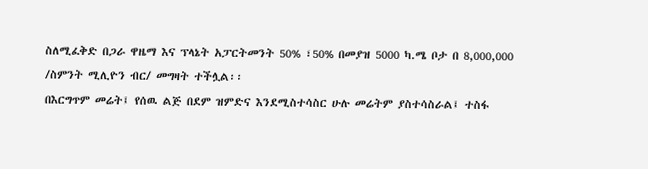ስለሚፈቅድ በጋራ ዋዜማ እና ፕላኔት አፓርትመንት 50% ፣50% በመያዝ 5000 ካ.ሜ ቦታ በ 8,000,000 /ስምንት ሚሊዮን ብር/ መግዛት ተችሏል፡፡
በእርግጥም መሬት፤ የሰዉ ልጅ በደም ዝምድና እንደሚስተሳስር ሁሉ መሬትም ያስተሳስራል፤ ተስፋ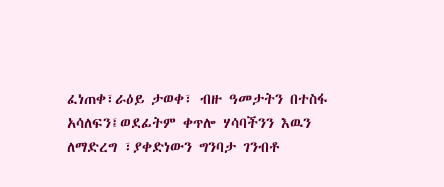ፈነጠቀ፣ራዕይ ታወቀ፣ ብዙ ዓመታትን በተስፋ አሳለፍን፤ወደፊትም ቀጥሎ ሃሳባችንን እዉን ለማድረግ ፣ያቀድነውን ግንባታ ገንብቶ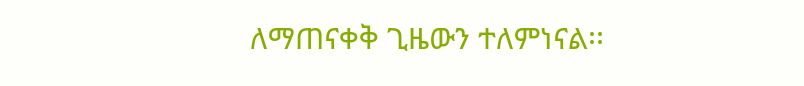ለማጠናቀቅ ጊዜውን ተለምነናል፡፡